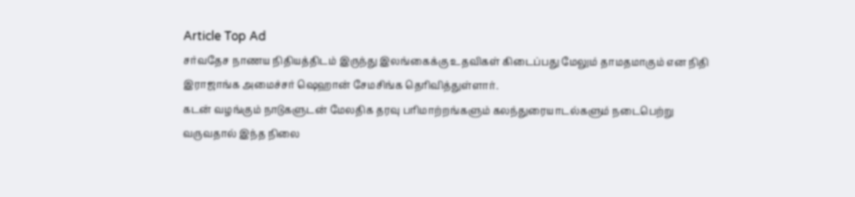Article Top Ad
சர்வதேச நாணய நிதியத்திடம் இருந்து இலங்கைக்கு உதவிகள் கிடைப்பது மேலும் தாமதமாகும் என நிதி இராஜாங்க அமைச்சர் ஷெஹான் சேமசிங்க தெரிவித்துள்ளார்.
கடன் வழங்கும் நாடுகளுடன் மேலதிக தரவு பரிமாற்றங்களும் கலந்துரையாடல்களும் நடைபெற்று வருவதால் இந்த நிலை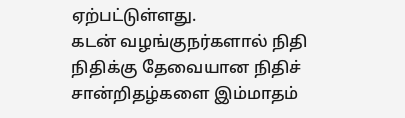ஏற்பட்டுள்ளது.
கடன் வழங்குநர்களால் நிதி நிதிக்கு தேவையான நிதிச் சான்றிதழ்களை இம்மாதம்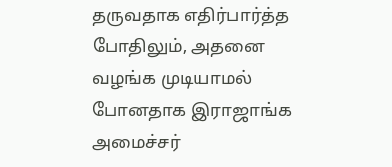தருவதாக எதிர்பார்த்த போதிலும், அதனை வழங்க முடியாமல் போனதாக இராஜாங்க அமைச்சர்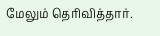மேலும் தெரிவித்தார்.